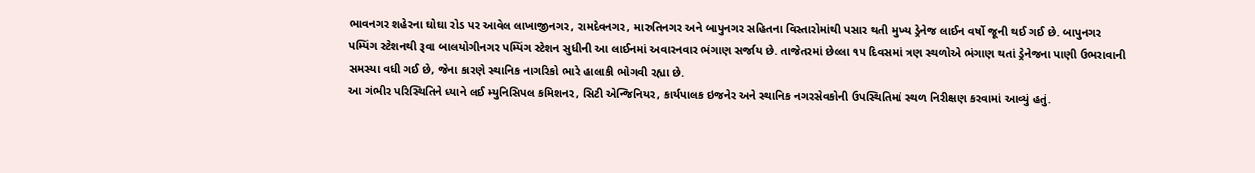ભાવનગર શહેરના ઘોઘા રોડ પર આવેલ લાખાજીનગર, રામદેવનગર, મારુતિનગર અને બાપુનગર સહિતના વિસ્તારોમાંથી પસાર થતી મુખ્ય ડ્રેનેજ લાઈન વર્ષો જૂની થઈ ગઈ છે. બાપુનગર પમ્પિંગ સ્ટેશનથી રૂવા બાલયોગીનગર પમ્પિંગ સ્ટેશન સુધીની આ લાઈનમાં અવારનવાર ભંગાણ સર્જાય છે. તાજેતરમાં છેલ્લા ૧૫ દિવસમાં ત્રણ સ્થળોએ ભંગાણ થતાં ડ્રેનેજના પાણી ઉભરાવાની સમસ્યા વધી ગઈ છે, જેના કારણે સ્થાનિક નાગરિકો ભારે હાલાકી ભોગવી રહ્યા છે.
આ ગંભીર પરિસ્થિતિને ધ્યાને લઈ મ્યુનિસિપલ કમિશનર, સિટી એન્જિનિયર, કાર્યપાલક ઇજનેર અને સ્થાનિક નગરસેવકોની ઉપસ્થિતિમાં સ્થળ નિરીક્ષણ કરવામાં આવ્યું હતું.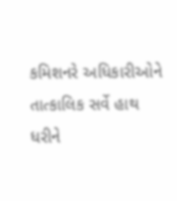કમિશનરે અધિકારીઓને તાત્કાલિક સર્વે હાથ ધરીને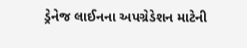ડ્રેનેજ લાઈનના અપગ્રેડેશન માટેની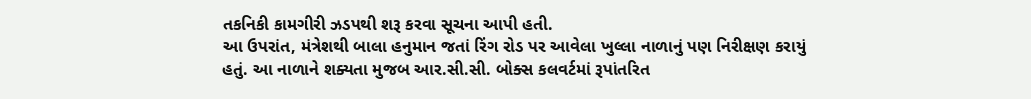તકનિકી કામગીરી ઝડપથી શરૂ કરવા સૂચના આપી હતી.
આ ઉપરાંત, મંત્રેશથી બાલા હનુમાન જતાં રિંગ રોડ પર આવેલા ખુલ્લા નાળાનું પણ નિરીક્ષણ કરાયું હતું. આ નાળાને શક્યતા મુજબ આર.સી.સી. બોક્સ કલવર્ટમાં રૂપાંતરિત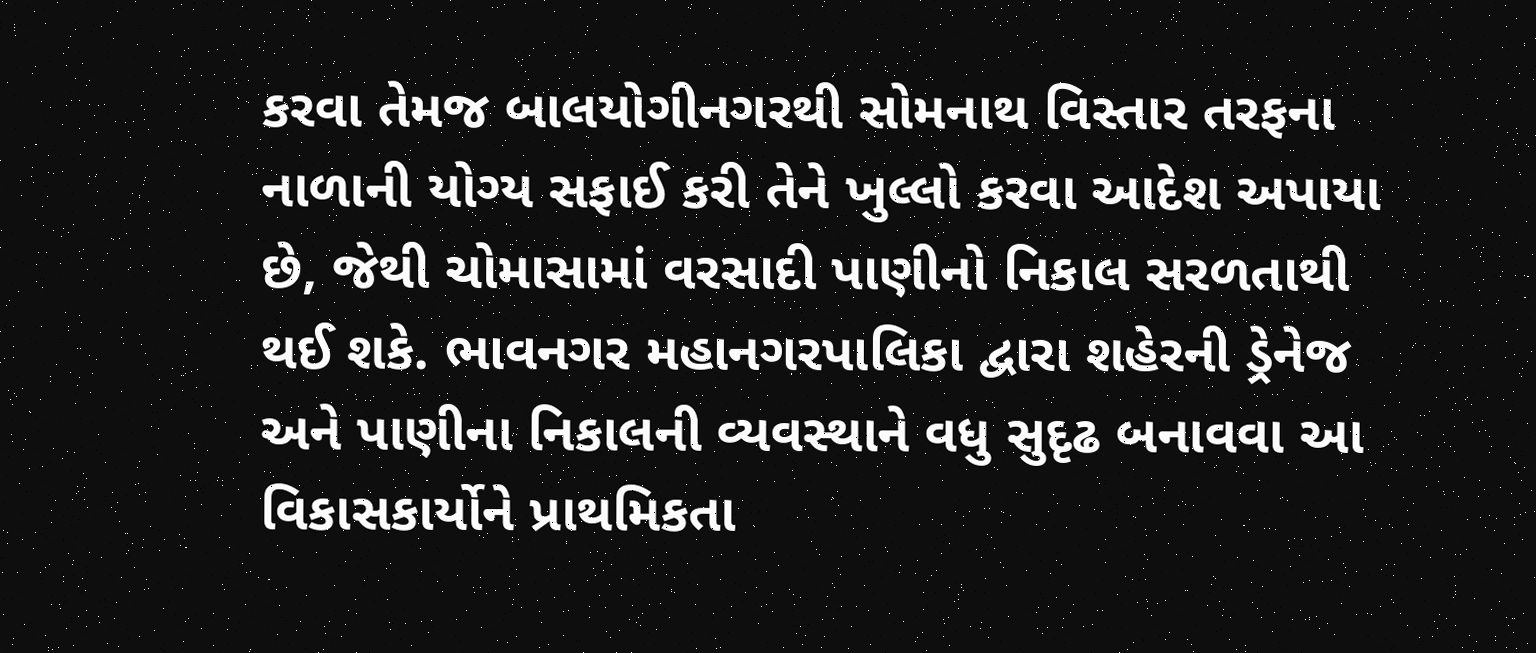કરવા તેમજ બાલયોગીનગરથી સોમનાથ વિસ્તાર તરફના નાળાની યોગ્ય સફાઈ કરી તેને ખુલ્લો કરવા આદેશ અપાયા છે, જેથી ચોમાસામાં વરસાદી પાણીનો નિકાલ સરળતાથી થઈ શકે. ભાવનગર મહાનગરપાલિકા દ્વારા શહેરની ડ્રેનેજ અને પાણીના નિકાલની વ્યવસ્થાને વધુ સુદૃઢ બનાવવા આ વિકાસકાર્યોને પ્રાથમિકતા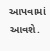આપવામાં આવશે.